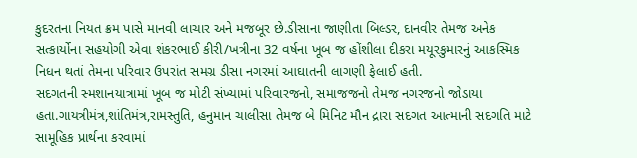કુદરતના નિયત ક્રમ પાસે માનવી લાચાર અને મજબૂર છે.ડીસાના જાણીતા બિલ્ડર, દાનવીર તેમજ અનેક સત્કાર્યોના સહયોગી એવા શંકરભાઈ કીરી/ખત્રીના 32 વર્ષના ખૂબ જ હોંશીલા દીકરા મયૂરકુમારનું આકસ્મિક નિધન થતાં તેમના પરિવાર ઉપરાંત સમગ્ર ડીસા નગરમાં આઘાતની લાગણી ફેલાઈ હતી.
સદગતની સ્મશાનયાત્રામાં ખૂબ જ મોટી સંખ્યામાં પરિવારજનો, સમાજજનો તેમજ નગરજનો જોડાયા હતા.ગાયત્રીમંત્ર,શાંતિમંત્ર,રામસ્તુતિ, હનુમાન ચાલીસા તેમજ બે મિનિટ મૌન દ્રારા સદગત આત્માની સદગતિ માટે સામૂહિક પ્રાર્થના કરવામાં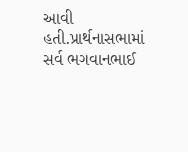આવી હતી.પ્રાર્થનાસભામાં સર્વ ભગવાનભાઈ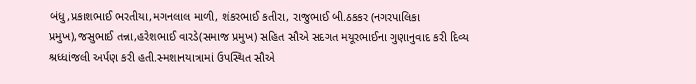બંધુ,પ્રકાશભાઈ ભરતીયા,મગનલાલ માળી, શંકરભાઈ કતીરા, રાજુભાઈ બી.ઠકકર (નગરપાલિકા પ્રમુખ),જસુભાઈ તન્ના,હરેશભાઈ વારડે(સમાજ પ્રમુખ) સહિત સૌએ સદગત મયૂરભાઈના ગુણાનુવાદ કરી દિવ્ય શ્રધ્ધાંજલી અર્પણ કરી હતી.સ્મશાનયાત્રામાં ઉપસ્થિત સૌએ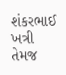શંકરભાઈ ખત્રી તેમજ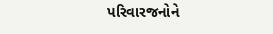પરિવારજનોને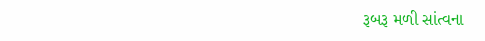રૂબરૂ મળી સાંત્વના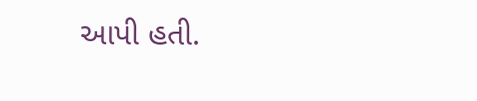આપી હતી.